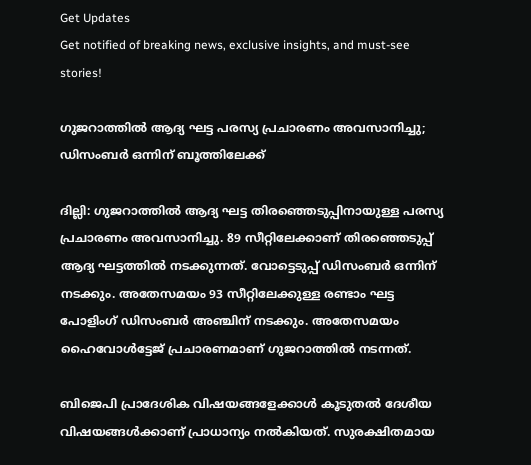Get Updates
Get notified of breaking news, exclusive insights, and must-see stories!

ഗുജറാത്തില്‍ ആദ്യ ഘട്ട പരസ്യ പ്രചാരണം അവസാനിച്ചു; ഡിസംബര്‍ ഒന്നിന് ബൂത്തിലേക്ക്

ദില്ലി: ഗുജറാത്തില്‍ ആദ്യ ഘട്ട തിരഞ്ഞെടുപ്പിനായുള്ള പരസ്യ പ്രചാരണം അവസാനിച്ചു. 89 സീറ്റിലേക്കാണ് തിരഞ്ഞെടുപ്പ് ആദ്യ ഘട്ടത്തില്‍ നടക്കുന്നത്. വോട്ടെടുപ്പ് ഡിസംബര്‍ ഒന്നിന് നടക്കും. അതേസമയം 93 സീറ്റിലേക്കുള്ള രണ്ടാം ഘട്ട പോളിംഗ് ഡിസംബര്‍ അഞ്ചിന് നടക്കും. അതേസമയം ഹൈവോള്‍ട്ടേജ് പ്രചാരണമാണ് ഗുജറാത്തില്‍ നടന്നത്.

ബിജെപി പ്രാദേശിക വിഷയങ്ങളേക്കാള്‍ കൂടുതല്‍ ദേശീയ വിഷയങ്ങള്‍ക്കാണ് പ്രാധാന്യം നല്‍കിയത്. സുരക്ഷിതമായ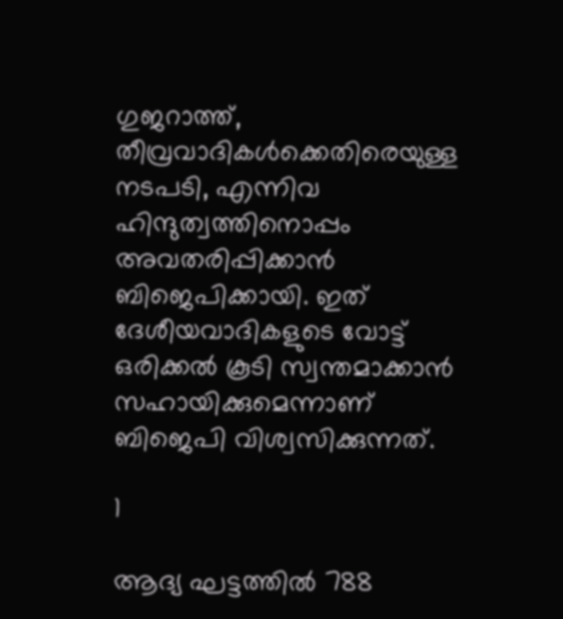ഗുജറാത്ത്, തീവ്രവാദികള്‍ക്കെതിരെയുള്ള നടപടി, എന്നിവ ഹിന്ദുത്വത്തിനൊപ്പം അവതരിപ്പിക്കാന്‍ ബിജെപിക്കായി. ഇത് ദേശീയവാദികളുടെ വോട്ട് ഒരിക്കല്‍ കൂടി സ്വന്തമാക്കാന്‍ സഹായിക്കുമെന്നാണ് ബിജെപി വിശ്വസിക്കുന്നത്.

1

ആദ്യ ഘട്ടത്തില്‍ 788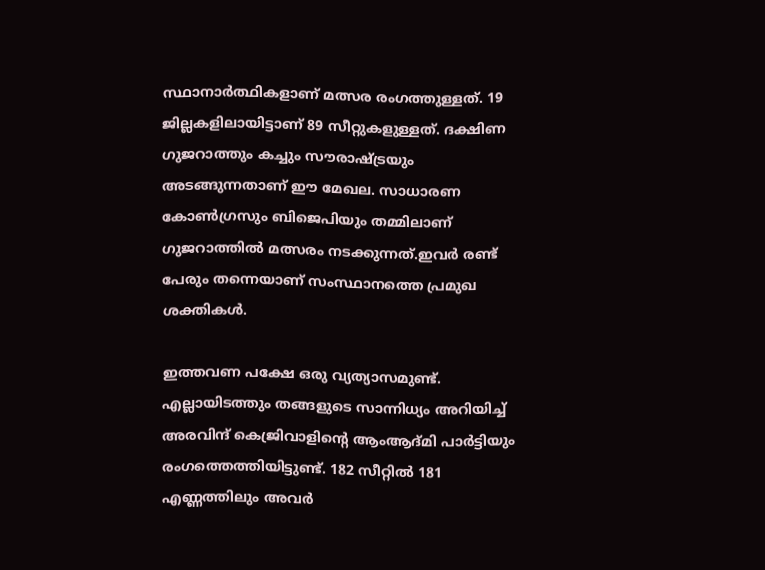സ്ഥാനാര്‍ത്ഥികളാണ് മത്സര രംഗത്തുള്ളത്. 19 ജില്ലകളിലായിട്ടാണ് 89 സീറ്റുകളുള്ളത്. ദക്ഷിണ ഗുജറാത്തും കച്ചും സൗരാഷ്ട്രയും അടങ്ങുന്നതാണ് ഈ മേഖല. സാധാരണ കോണ്‍ഗ്രസും ബിജെപിയും തമ്മിലാണ് ഗുജറാത്തില്‍ മത്സരം നടക്കുന്നത്.ഇവര്‍ രണ്ട് പേരും തന്നെയാണ് സംസ്ഥാനത്തെ പ്രമുഖ ശക്തികള്‍.

ഇത്തവണ പക്ഷേ ഒരു വ്യത്യാസമുണ്ട്. എല്ലായിടത്തും തങ്ങളുടെ സാന്നിധ്യം അറിയിച്ച് അരവിന്ദ് കെജ്രിവാളിന്റെ ആംആദ്മി പാര്‍ട്ടിയും രംഗത്തെത്തിയിട്ടുണ്ട്. 182 സീറ്റില്‍ 181 എണ്ണത്തിലും അവര്‍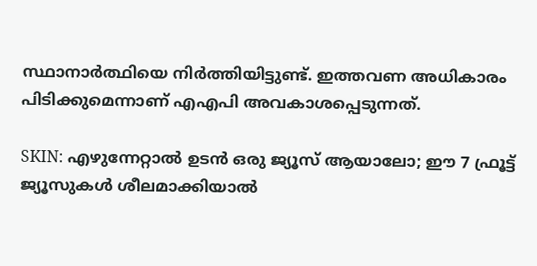സ്ഥാനാര്‍ത്ഥിയെ നിര്‍ത്തിയിട്ടുണ്ട്. ഇത്തവണ അധികാരം പിടിക്കുമെന്നാണ് എഎപി അവകാശപ്പെടുന്നത്.

SKIN: എഴുന്നേറ്റാല്‍ ഉടന്‍ ഒരു ജ്യൂസ് ആയാലോ; ഈ 7 ഫ്രൂട്ട് ജ്യൂസുകള്‍ ശീലമാക്കിയാല്‍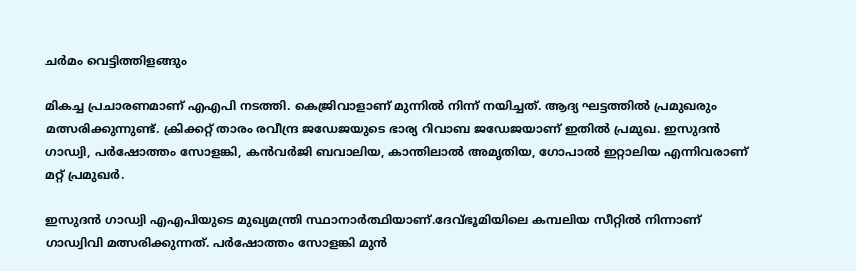ചര്‍മം വെട്ടിത്തിളങ്ങും

മികച്ച പ്രചാരണമാണ് എഎപി നടത്തി. കെജ്രിവാളാണ് മുന്നില്‍ നിന്ന് നയിച്ചത്. ആദ്യ ഘട്ടത്തില്‍ പ്രമുഖരും മത്സരിക്കുന്നുണ്ട്. ക്രിക്കറ്റ് താരം രവീന്ദ്ര ജഡേജയുടെ ഭാര്യ റിവാബ ജഡേജയാണ് ഇതില്‍ പ്രമുഖ. ഇസുദന്‍ ഗാഡ്വി, പര്‍ഷോത്തം സോളങ്കി, കന്‍വര്‍ജി ബവാലിയ, കാന്തിലാല്‍ അമൃതിയ, ഗോപാല്‍ ഇറ്റാലിയ എന്നിവരാണ് മറ്റ് പ്രമുഖര്‍.

ഇസുദന്‍ ഗാഡ്വി എഎപിയുടെ മുഖ്യമന്ത്രി സ്ഥാനാര്‍ത്ഥിയാണ്.ദേവ്ഭൂമിയിലെ കമ്പലിയ സീറ്റില്‍ നിന്നാണ് ഗാഡ്വിവി മത്സരിക്കുന്നത്. പര്‍ഷോത്തം സോളങ്കി മുന്‍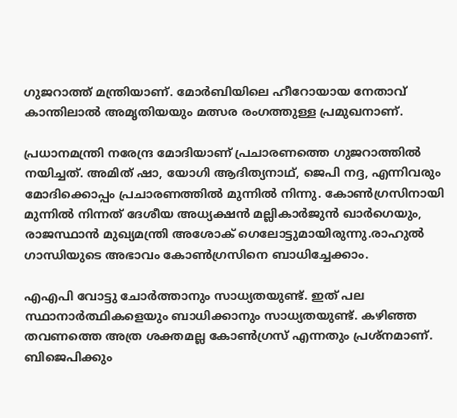ഗുജറാത്ത് മന്ത്രിയാണ്. മോര്‍ബിയിലെ ഹീറോയായ നേതാവ് കാന്തിലാല്‍ അമൃതിയയും മത്സര രംഗത്തുള്ള പ്രമുഖനാണ്.

പ്രധാനമന്ത്രി നരേന്ദ്ര മോദിയാണ് പ്രചാരണത്തെ ഗുജറാത്തില്‍ നയിച്ചത്. അമിത് ഷാ, യോഗി ആദിത്യനാഥ്, ജെപി നദ്ദ, എന്നിവരും മോദിക്കൊപ്പം പ്രചാരണത്തില്‍ മുന്നില്‍ നിന്നു. കോണ്‍ഗ്രസിനായി മുന്നില്‍ നിന്നത് ദേശീയ അധ്യക്ഷന്‍ മല്ലികാര്‍ജുന്‍ ഖാര്‍ഗെയും, രാജസ്ഥാന്‍ മുഖ്യമന്ത്രി അശോക് ഗെലോട്ടുമായിരുന്നു.രാഹുല്‍ ഗാന്ധിയുടെ അഭാവം കോണ്‍ഗ്രസിനെ ബാധിച്ചേക്കാം.

എഎപി വോട്ടു ചോര്‍ത്താനും സാധ്യതയുണ്ട്. ഇത് പല സ്ഥാനാര്‍ത്ഥികളെയും ബാധിക്കാനും സാധ്യതയുണ്ട്. കഴിഞ്ഞ തവണത്തെ അത്ര ശക്തമല്ല കോണ്‍ഗ്രസ് എന്നതും പ്രശ്‌നമാണ്. ബിജെപിക്കും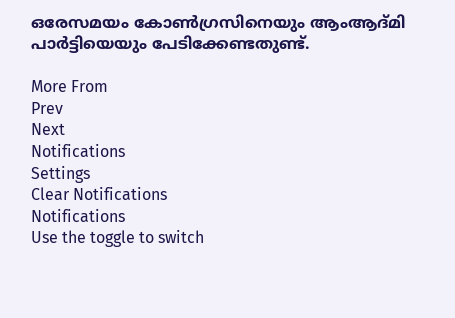ഒരേസമയം കോണ്‍ഗ്രസിനെയും ആംആദ്മി പാര്‍ട്ടിയെയും പേടിക്കേണ്ടതുണ്ട്.

More From
Prev
Next
Notifications
Settings
Clear Notifications
Notifications
Use the toggle to switch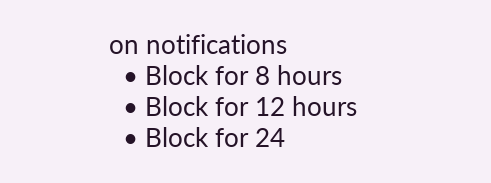on notifications
  • Block for 8 hours
  • Block for 12 hours
  • Block for 24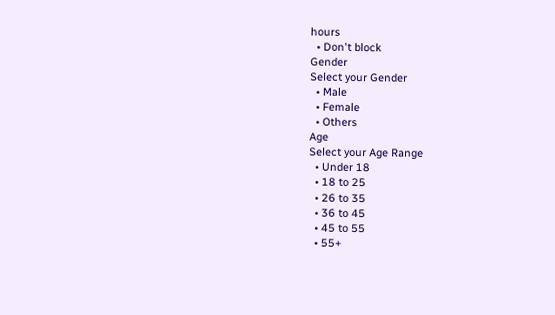hours
  • Don't block
Gender
Select your Gender
  • Male
  • Female
  • Others
Age
Select your Age Range
  • Under 18
  • 18 to 25
  • 26 to 35
  • 36 to 45
  • 45 to 55
  • 55+